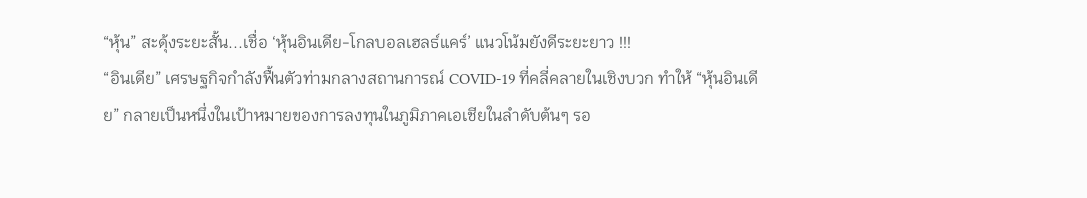“หุ้น” สะดุ้งระยะสั้น...เชื่อ ‘หุ้นอินเดีย-โกลบอลเฮลธ์แคร์’ แนวโน้มยังดีระยะยาว !!!
“อินเดีย” เศรษฐกิจกำลังฟื้นตัวท่ามกลางสถานการณ์ COVID-19 ที่คลี่คลายในเชิงบวก ทำให้ “หุ้นอินเดีย” กลายเป็นหนึ่งในเป้าหมายของการลงทุนในภูมิภาคเอเชียในลำดับต้นๆ รอ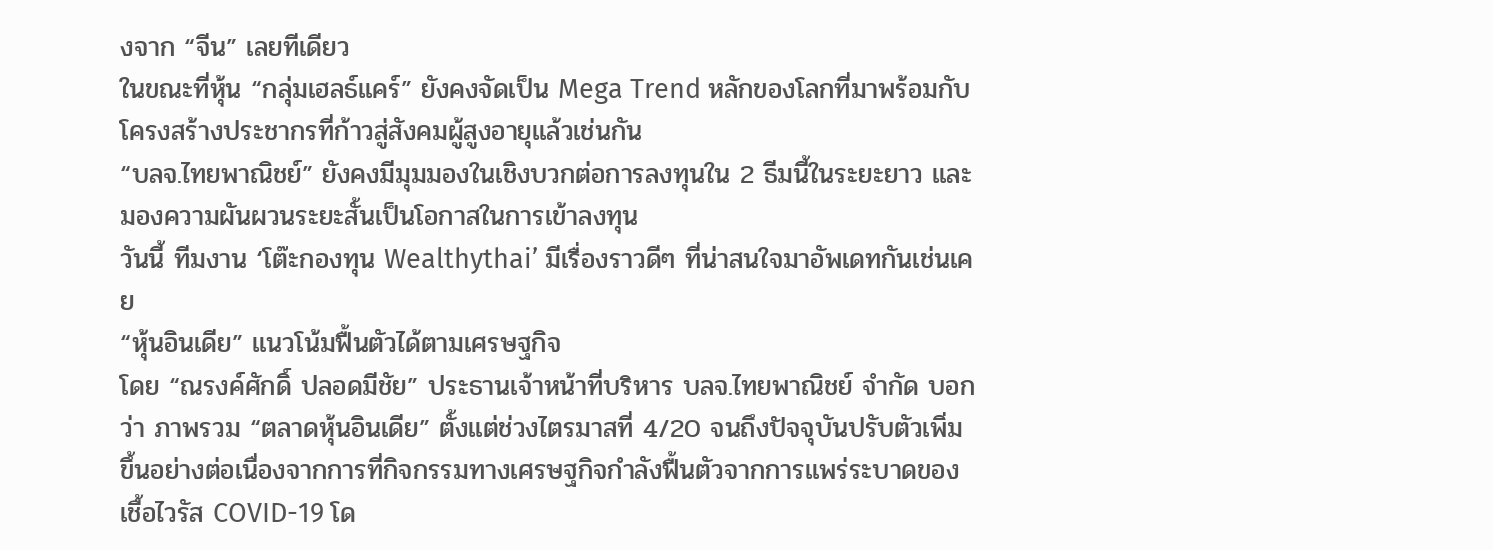งจาก “จีน” เลยทีเดียว
ในขณะที่หุ้น “กลุ่มเฮลธ์แคร์” ยังคงจัดเป็น Mega Trend หลักของโลกที่มาพร้อมกับโครงสร้างประชากรที่ก้าวสู่สังคมผู้สูงอายุแล้วเช่นกัน
“บลจ.ไทยพาณิชย์” ยังคงมีมุมมองในเชิงบวกต่อการลงทุนใน 2 ธีมนี้ในระยะยาว และมองความผันผวนระยะสั้นเป็นโอกาสในการเข้าลงทุน
วันนี้ ทีมงาน ‘โต๊ะกองทุน Wealthythai’ มีเรื่องราวดีๆ ที่น่าสนใจมาอัพเดทกันเช่นเคย
“หุ้นอินเดีย” แนวโน้มฟื้นตัวได้ตามเศรษฐกิจ
โดย “ณรงค์ศักดิ์ ปลอดมีชัย” ประธานเจ้าหน้าที่บริหาร บลจ.ไทยพาณิชย์ จำกัด บอกว่า ภาพรวม “ตลาดหุ้นอินเดีย” ตั้งแต่ช่วงไตรมาสที่ 4/20 จนถึงปัจจุบันปรับตัวเพิ่มขึ้นอย่างต่อเนื่องจากการที่กิจกรรมทางเศรษฐกิจกำลังฟื้นตัวจากการแพร่ระบาดของเชื้อไวรัส COVID-19 โด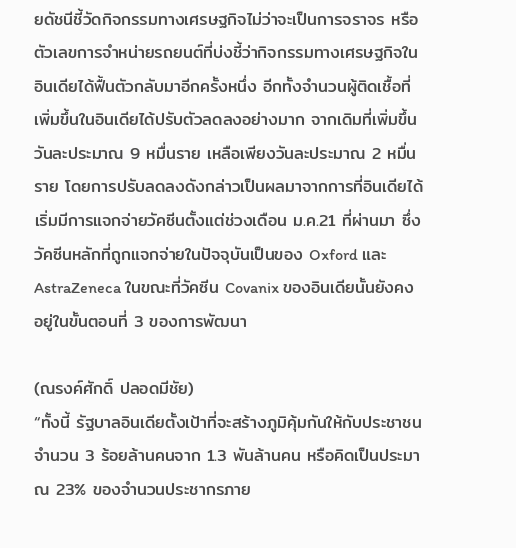ยดัชนีชี้วัดกิจกรรมทางเศรษฐกิจไม่ว่าจะเป็นการจราจร หรือตัวเลขการจำหน่ายรถยนต์ที่บ่งชี้ว่ากิจกรรมทางเศรษฐกิจในอินเดียได้ฟื้นตัวกลับมาอีกครั้งหนึ่ง อีกทั้งจำนวนผู้ติดเชื้อที่เพิ่มขึ้นในอินเดียได้ปรับตัวลดลงอย่างมาก จากเดิมที่เพิ่มขึ้นวันละประมาณ 9 หมื่นราย เหลือเพียงวันละประมาณ 2 หมื่นราย โดยการปรับลดลงดังกล่าวเป็นผลมาจากการที่อินเดียได้เริ่มมีการแจกจ่ายวัคซีนตั้งแต่ช่วงเดือน ม.ค.21 ที่ผ่านมา ซึ่งวัคซีนหลักที่ถูกแจกจ่ายในปัจจุบันเป็นของ Oxford และ AstraZeneca ในขณะที่วัคซีน Covanix ของอินเดียนั้นยังคงอยู่ในขั้นตอนที่ 3 ของการพัฒนา

(ณรงค์ศักดิ์ ปลอดมีชัย)
“ทั้งนี้ รัฐบาลอินเดียตั้งเป้าที่จะสร้างภูมิคุ้มกันให้กับประชาชนจำนวน 3 ร้อยล้านคนจาก 1.3 พันล้านคน หรือคิดเป็นประมาณ 23% ของจำนวนประชากรภาย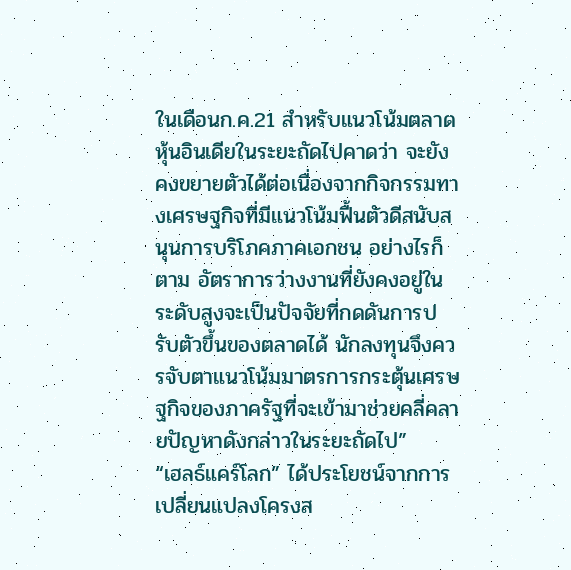ในเดือนก.ค.21 สำหรับแนวโน้มตลาดหุ้นอินเดียในระยะถัดไปคาดว่า จะยังคงขยายตัวได้ต่อเนื่องจากกิจกรรมทางเศรษฐกิจที่มีแนวโน้มฟื้นตัวดีสนับสนุนการบริโภคภาคเอกชน อย่างไรก็ตาม อัตราการว่างงานที่ยังคงอยู่ในระดับสูงจะเป็นปัจจัยที่กดดันการปรับตัวขึ้นของตลาดได้ นักลงทุนจึงควรจับตาแนวโน้มมาตรการกระตุ้นเศรษฐกิจของภาครัฐที่จะเข้ามาช่วยคลี่คลายปัญหาดังกล่าวในระยะถัดไป”
“เฮลธ์แคร์โลก” ได้ประโยชน์จากการเปลี่ยนแปลงโครงส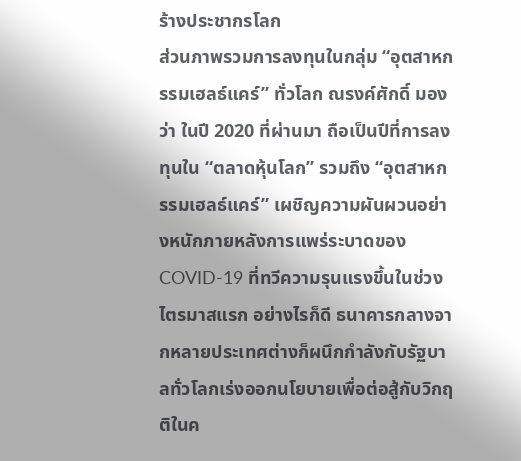ร้างประชากรโลก
ส่วนภาพรวมการลงทุนในกลุ่ม “อุตสาหกรรมเฮลธ์แคร์” ทั่วโลก ณรงค์ศักดิ์ มองว่า ในปี 2020 ที่ผ่านมา ถือเป็นปีที่การลงทุนใน “ตลาดหุ้นโลก” รวมถึง “อุตสาหกรรมเฮลธ์แคร์” เผชิญความผันผวนอย่างหนักภายหลังการแพร่ระบาดของ COVID-19 ที่ทวีความรุนแรงขึ้นในช่วงไตรมาสแรก อย่างไรก็ดี ธนาคารกลางจากหลายประเทศต่างก็ผนึกกำลังกับรัฐบาลทั่วโลกเร่งออกนโยบายเพื่อต่อสู้กับวิกฤติในค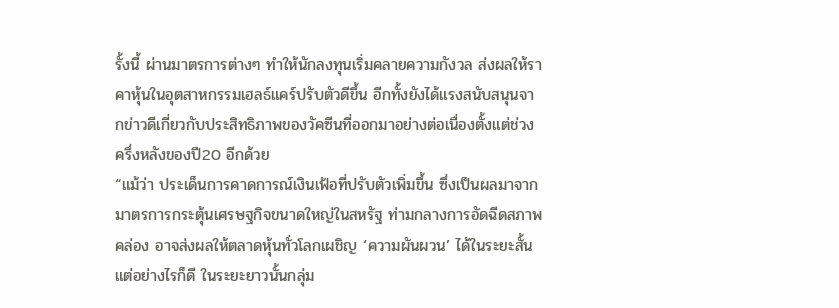รั้งนี้ ผ่านมาตรการต่างๆ ทำให้นักลงทุนเริ่มคลายความกังวล ส่งผลให้ราคาหุ้นในอุตสาหกรรมเฮลธ์แคร์ปรับตัวดีขึ้น อีกทั้งยังได้แรงสนับสนุนจากข่าวดีเกี่ยวกับประสิทธิภาพของวัคซีนที่ออกมาอย่างต่อเนื่องตั้งแต่ช่วงครึ่งหลังของปี20 อีกด้วย
“แม้ว่า ประเด็นการคาดการณ์เงินเฟ้อที่ปรับตัวเพิ่มขึ้น ซึ่งเป็นผลมาจากมาตรการกระตุ้นเศรษฐกิจขนาดใหญ่ในสหรัฐ ท่ามกลางการอัดฉีดสภาพคล่อง อาจส่งผลให้ตลาดหุ้นทั่วโลกเผชิญ ‘ความผันผวน’ ได้ในระยะสั้น แต่อย่างไรก็ดี ในระยะยาวนั้นกลุ่ม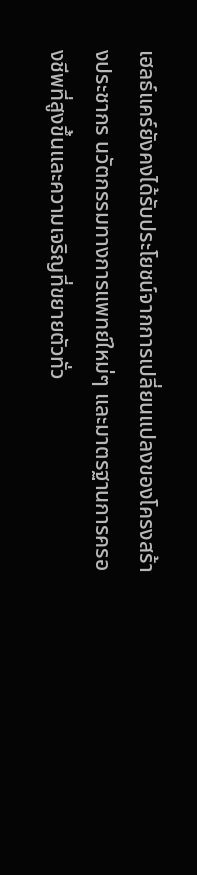เฮลธ์แคร์ยังคงได้รับประโยชน์จากการเปลี่ยนแปลงของโครงสร้างประชากร นวัตกรรมทางการแพทย์ใหม่ๆ และมาตรฐานการครองชีพที่สูงขึ้นและความเจริญที่ขยายตัวทั่ว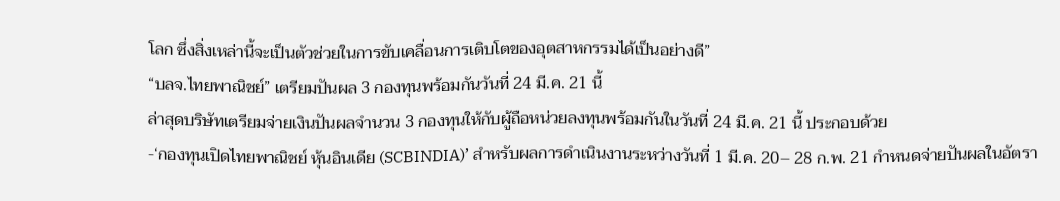โลก ซึ่งสิ่งเหล่านี้จะเป็นตัวช่วยในการขับเคลื่อนการเติบโตของอุตสาหกรรมได้เป็นอย่างดี”
“บลจ.ไทยพาณิชย์” เตรียมปันผล 3 กองทุนพร้อมกันวันที่ 24 มี.ค. 21 นี้
ล่าสุดบริษัทเตรียมจ่ายเงินปันผลจำนวน 3 กองทุนให้กับผู้ถือหน่วยลงทุนพร้อมกันในวันที่ 24 มี.ค. 21 นี้ ประกอบด้วย
-‘กองทุนเปิดไทยพาณิชย์ หุ้นอินเดีย (SCBINDIA)’ สำหรับผลการดำเนินงานระหว่างวันที่ 1 มี.ค. 20– 28 ก.พ. 21 กำหนดจ่ายปันผลในอัตรา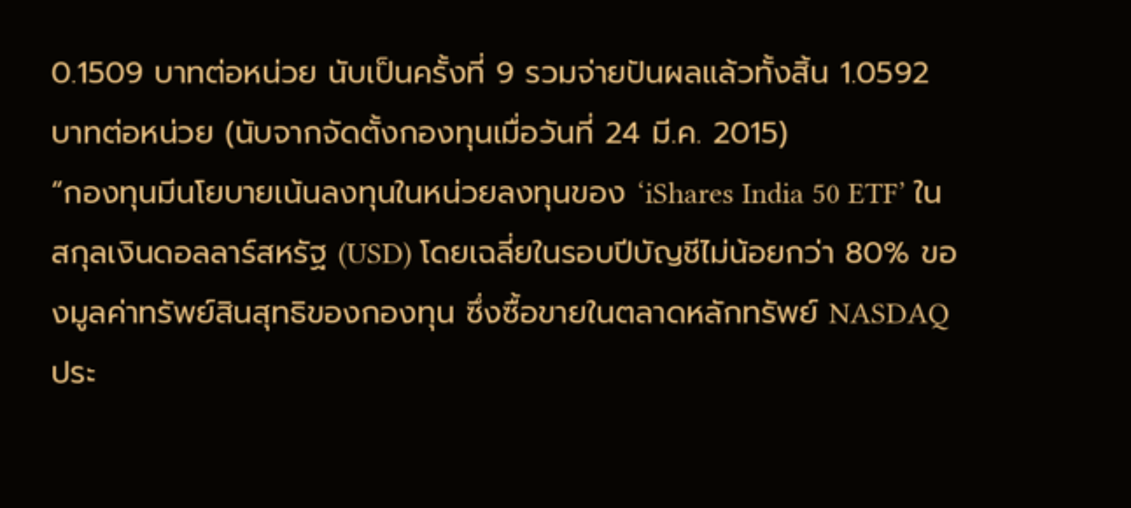0.1509 บาทต่อหน่วย นับเป็นครั้งที่ 9 รวมจ่ายปันผลแล้วทั้งสิ้น 1.0592 บาทต่อหน่วย (นับจากจัดตั้งกองทุนเมื่อวันที่ 24 มี.ค. 2015)
“กองทุนมีนโยบายเน้นลงทุนในหน่วยลงทุนของ ‘iShares India 50 ETF’ ในสกุลเงินดอลลาร์สหรัฐ (USD) โดยเฉลี่ยในรอบปีบัญชีไม่น้อยกว่า 80% ของมูลค่าทรัพย์สินสุทธิของกองทุน ซึ่งซื้อขายในตลาดหลักทรัพย์ NASDAQ ประ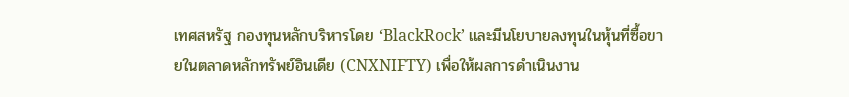เทศสหรัฐ กองทุนหลักบริหารโดย ‘BlackRock’ และมีนโยบายลงทุนในหุ้นที่ซื้อขายในตลาดหลักทรัพย์อินเดีย (CNXNIFTY) เพื่อให้ผลการดำเนินงาน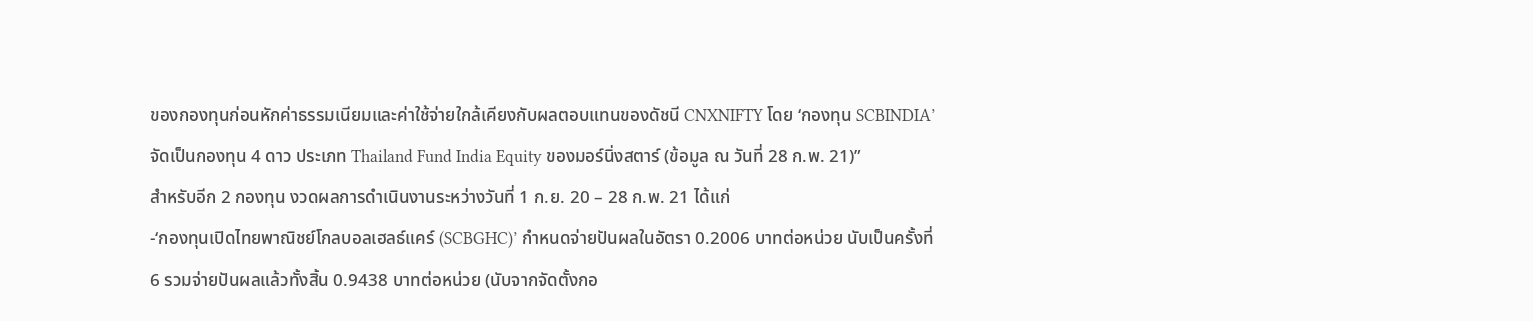ของกองทุนก่อนหักค่าธรรมเนียมและค่าใช้จ่ายใกล้เคียงกับผลตอบแทนของดัชนี CNXNIFTY โดย ‘กองทุน SCBINDIA’ จัดเป็นกองทุน 4 ดาว ประเภท Thailand Fund India Equity ของมอร์นิ่งสตาร์ (ข้อมูล ณ วันที่ 28 ก.พ. 21)”
สำหรับอีก 2 กองทุน งวดผลการดำเนินงานระหว่างวันที่ 1 ก.ย. 20 – 28 ก.พ. 21 ได้แก่
-‘กองทุนเปิดไทยพาณิชย์โกลบอลเฮลธ์แคร์ (SCBGHC)’ กำหนดจ่ายปันผลในอัตรา 0.2006 บาทต่อหน่วย นับเป็นครั้งที่ 6 รวมจ่ายปันผลแล้วทั้งสิ้น 0.9438 บาทต่อหน่วย (นับจากจัดตั้งกอ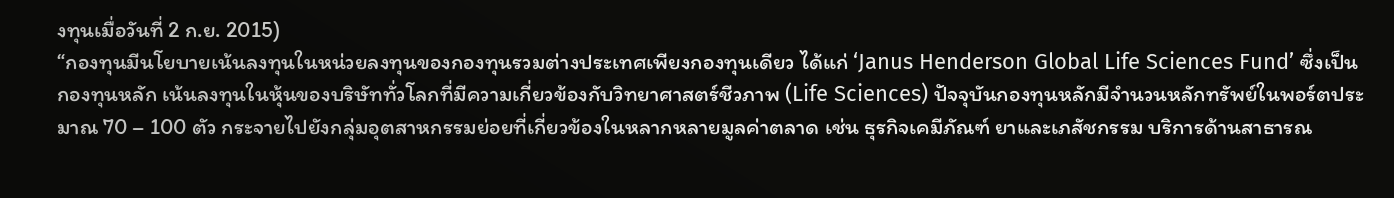งทุนเมื่อวันที่ 2 ก.ย. 2015)
“กองทุนมีนโยบายเน้นลงทุนในหน่วยลงทุนของกองทุนรวมต่างประเทศเพียงกองทุนเดียว ได้แก่ ‘Janus Henderson Global Life Sciences Fund’ ซึ่งเป็นกองทุนหลัก เน้นลงทุนในหุ้นของบริษัททั่วโลกที่มีความเกี่ยวข้องกับวิทยาศาสตร์ชีวภาพ (Life Sciences) ปัจจุบันกองทุนหลักมีจำนวนหลักทรัพย์ในพอร์ตประมาณ 70 – 100 ตัว กระจายไปยังกลุ่มอุตสาหกรรมย่อยที่เกี่ยวข้องในหลากหลายมูลค่าตลาด เช่น ธุรกิจเคมีภัณฑ์ ยาและเภสัชกรรม บริการด้านสาธารณ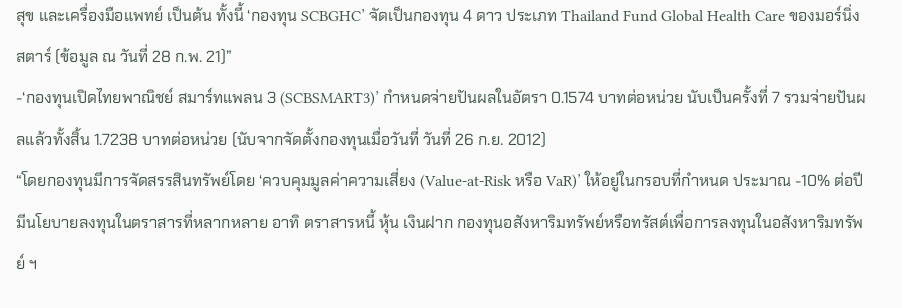สุข และเครื่องมือแพทย์ เป็นต้น ทั้งนี้ ‘กองทุน SCBGHC’ จัดเป็นกองทุน 4 ดาว ประเภท Thailand Fund Global Health Care ของมอร์นิ่งสตาร์ (ข้อมูล ณ วันที่ 28 ก.พ. 21)”
-‘กองทุนเปิดไทยพาณิชย์ สมาร์ทแพลน 3 (SCBSMART3)’ กำหนดจ่ายปันผลในอัตรา 0.1574 บาทต่อหน่วย นับเป็นครั้งที่ 7 รวมจ่ายปันผลแล้วทั้งสิ้น 1.7238 บาทต่อหน่วย (นับจากจัดตั้งกองทุนเมื่อวันที่ วันที่ 26 ก.ย. 2012)
“โดยกองทุนมีการจัดสรรสินทรัพย์โดย ‘ควบคุมมูลค่าความเสี่ยง (Value-at-Risk หรือ VaR)’ ให้อยู่ในกรอบที่กำหนด ประมาณ -10% ต่อปี มีนโยบายลงทุนในตราสารที่หลากหลาย อาทิ ตราสารหนี้ หุ้น เงินฝาก กองทุนอสังหาริมทรัพย์หรือทรัสต์เพื่อการลงทุนในอสังหาริมทรัพย์ ฯ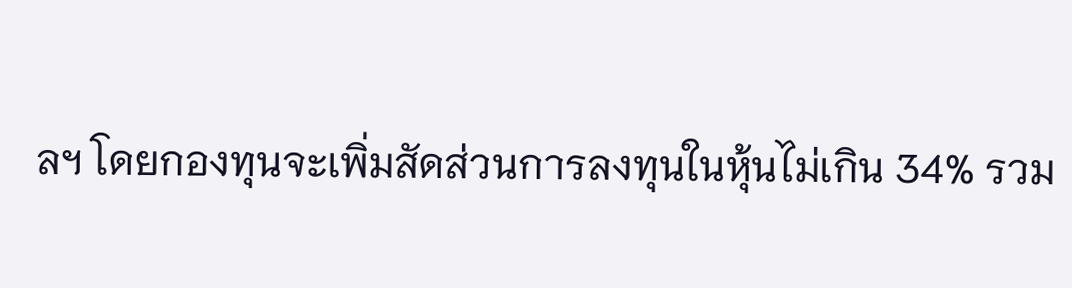ลฯ โดยกองทุนจะเพิ่มสัดส่วนการลงทุนในหุ้นไม่เกิน 34% รวม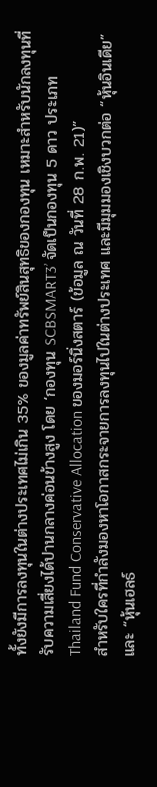ทั้งยังมีการลงทุนในต่างประเทศไม่เกิน 35% ของมูลค่าทรัพย์สินสุทธิของกองทุน เหมาะสำหรับนักลงทุนที่รับความเสี่ยงได้ปานกลางค่อนข้างสูง โดย ‘กองทุน SCBSMART3’ จัดเป็นกองทุน 5 ดาว ประเภท Thailand Fund Conservative Allocation ของมอร์นิ่งสตาร์ (ข้อมูล ณ วันที่ 28 ก.พ. 21)”
สำหรับใครที่กำลังมองหาโอกาสกระจายการลงทุนไปในต่างประเทศ และมีมุมมองเชิงบวกต่อ “หุ้นอินเดีย” และ “หุ้นเฮลธ์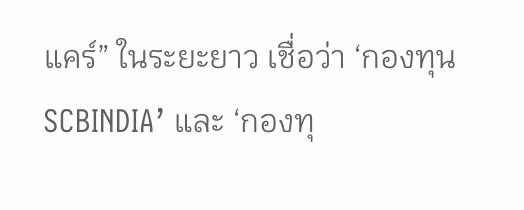แคร์” ในระยะยาว เชื่อว่า ‘กองทุน SCBINDIA’ และ ‘กองทุ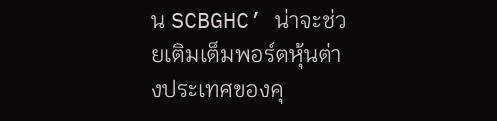น SCBGHC’ น่าจะช่วยเติมเต็มพอร์ตหุ้นต่างประเทศของคุ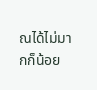ณได้ไม่มากก็น้อย